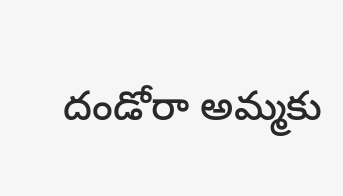దండోరా అమ్మకు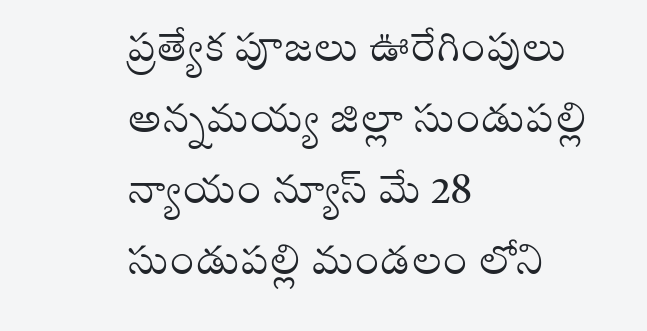ప్రత్యేక పూజలు ఊరేగింపులు
అన్నమయ్య జిల్లా సుండుపల్లి న్యాయం న్యూస్ మే 28
సుండుపల్లి మండలం లోని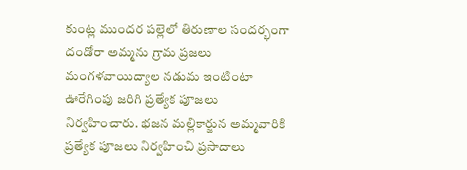కుంట్ల ముందర పల్లెలో తిరుణాల సందర్భంగా దండోరా అమ్మను గ్రామ ప్రజలు మంగళవాయిద్యాల నడుమ ఇంటింటా ఊరేగింపు జరిగి ప్రత్యేక పూజలు నిర్వహించారు. భజన మల్లికార్జున అమ్మవారికి ప్రత్యేక పూజలు నిర్వహించి ప్రసాదాలు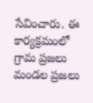సేవించారు. ఈ కార్యక్రమంలో గ్రామ ప్రజలు మండల ప్రజలు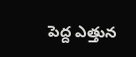పెద్ద ఎత్తున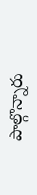పాల్గొన్నారు